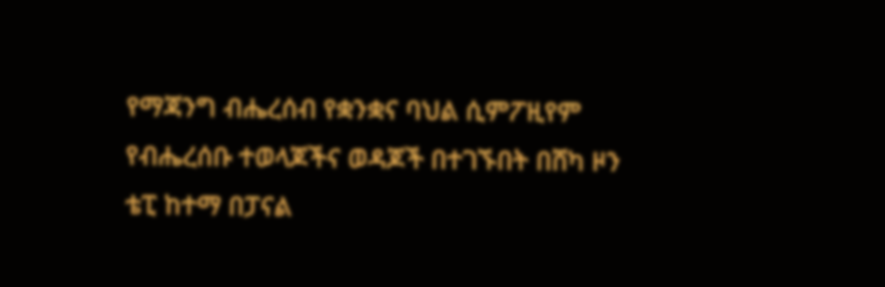የማጃንግ ብሔረሰብ የቋንቋና ባህል ሲምፖዚየም የብሔረሰቡ ተወላጆችና ወዳጆች በተገኙበት በሸካ ዞን ቴፒ ከተማ በፓናል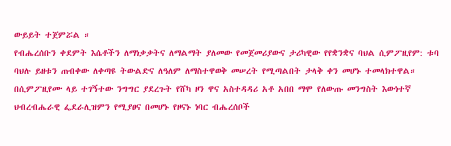ውይይት ተጀምሯል ።
የብሔረሰቡን ቀደምት እሴቶችን ለማነቃቃትና ለማልማት ያለመው የመጀመሪያውና ታሪካዊው የየቋንቋና ባህል ሲምፖዚየም: ቱባ ባህሉ ይዘቱን ጠብቀው ለቀጣዩ ትውልድና ለዓለም ለማስተዋወቅ መሠረት የሚጣልበት ታላቅ ቀን መሆኑ ተመላክተዋል።
በሲምፖዚየሙ ላይ ተገኝተው ንግግር ያደረጉት የሸካ ዞን ዋና አስተዳዳሪ አቶ አበበ ማሞ የለውጡ መንግስት እውነተኛ ህብረብሔራዊ ፌደራሊዝምን የሚያፀና በመሆኑ የዞናኑ ነባር ብሔረሰቦች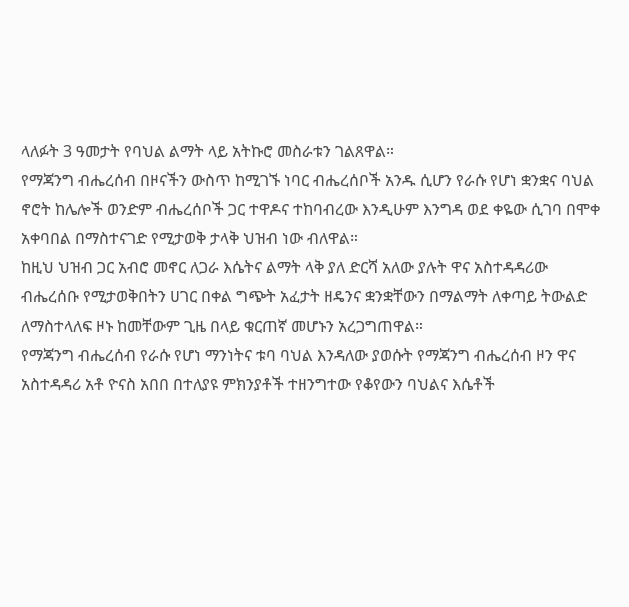ላለፉት 3 ዓመታት የባህል ልማት ላይ አትኩሮ መስራቱን ገልጸዋል።
የማጃንግ ብሔረሰብ በዞናችን ውስጥ ከሚገኙ ነባር ብሔረሰቦች አንዱ ሲሆን የራሱ የሆነ ቋንቋና ባህል ኖሮት ከሌሎች ወንድም ብሔረሰቦች ጋር ተዋዶና ተከባብረው እንዲሁም እንግዳ ወደ ቀዬው ሲገባ በሞቀ አቀባበል በማስተናገድ የሚታወቅ ታላቅ ህዝብ ነው ብለዋል።
ከዚህ ህዝብ ጋር አብሮ መኖር ለጋራ እሴትና ልማት ላቅ ያለ ድርሻ አለው ያሉት ዋና አስተዳዳሪው ብሔረሰቡ የሚታወቅበትን ሀገር በቀል ግጭት አፈታት ዘዴንና ቋንቋቸውን በማልማት ለቀጣይ ትውልድ ለማስተላለፍ ዞኑ ከመቸውም ጊዜ በላይ ቁርጠኛ መሆኑን አረጋግጠዋል።
የማጃንግ ብሔረሰብ የራሱ የሆነ ማንነትና ቱባ ባህል እንዳለው ያወሱት የማጃንግ ብሔረሰብ ዞን ዋና አስተዳዳሪ አቶ ዮናስ አበበ በተለያዩ ምክንያቶች ተዘንግተው የቆየውን ባህልና እሴቶች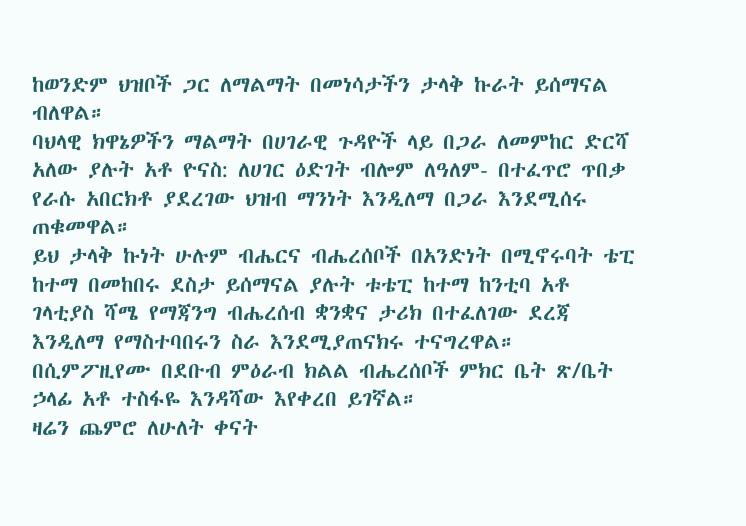ከወንድም ህዝቦች ጋር ለማልማት በመነሳታችን ታላቅ ኩራት ይሰማናል ብለዋል።
ባህላዊ ክዋኔዎችን ማልማት በሀገራዊ ጉዳዮች ላይ በጋራ ለመምከር ድርሻ አለው ያሉት አቶ ዮናስ: ለሀገር ዕድገት ብሎም ለዓለም- በተፈጥሮ ጥበቃ የራሱ አበርክቶ ያደረገው ህዝብ ማንነት እንዲለማ በጋራ እንደሚሰሩ ጠቁመዋል።
ይህ ታላቅ ኩነት ሁሉም ብሔርና ብሔረሰቦች በአንድነት በሚኖሩባት ቴፒ ከተማ በመከበሩ ደስታ ይሰማናል ያሉት ቱቴፒ ከተማ ከንቲባ አቶ ገላቲያስ ሻሜ የማጃንግ ብሔረሰብ ቋንቋና ታሪክ በተፈለገው ደረጃ እንዲለማ የማስተባበሩን ስራ እንደሚያጠናክሩ ተናግረዋል።
በሲምፖዚየሙ በደቡብ ምዕራብ ክልል ብሔረሰቦች ምክር ቤት ጽ/ቤት ኃላፊ አቶ ተስፋዬ እንዳሻው እየቀረበ ይገኛል።
ዛሬን ጨምሮ ለሁለት ቀናት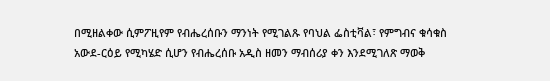በሚዘልቀው ሲምፖዚየም የብሔረሰቡን ማንነት የሚገልጹ የባህል ፌስቲቫል፣ የምግብና ቁሳቁስ አውደ-ርዕይ የሚካሄድ ሲሆን የብሔረሰቡ አዲስ ዘመን ማብሰሪያ ቀን እንደሚገለጽ ማወቅ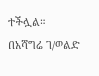ተችሏል።
በአሻግሬ ገ/ወልድ